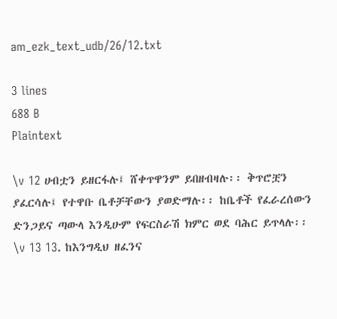am_ezk_text_udb/26/12.txt

3 lines
688 B
Plaintext

\v 12 ሀብቷን ይዘርፋሉ፤ ሸቀጥዋንም ይበዘብዛሉ፡፡ ቅጥሮቿን ያፈርሳሉ፤ የተዋቡ ቤቶቻቸውን ያወድማሉ፡፡ ከቤቶች የፈራረሰውን ድንጋይና ጣውላ እንዲሁም የፍርስራሽ ክምር ወደ ባሕር ይጥላሉ፡፡
\v 13 13. ከእንግዲህ ዘፈንና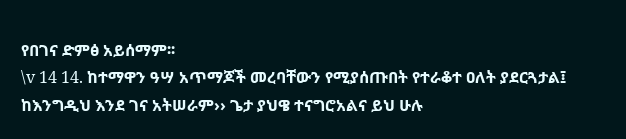የበገና ድምፅ አይሰማም፡፡
\v 14 14. ከተማዋን ዓሣ አጥማጆች መረባቸውን የሚያሰጡበት የተራቆተ ዐለት ያደርጓታል፤ ከእንግዲህ እንደ ገና አትሠራም›› ጌታ ያህዌ ተናግሮአልና ይህ ሁሉ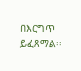በእርግጥ ይፈጸማል፡፡